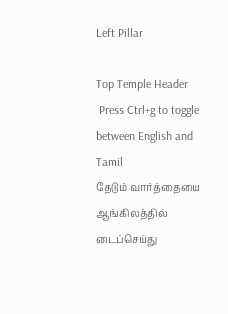Left Pillar

Top Temple Header
 Press Ctrl+g to toggle between English and Tamil
தேடும் வார்த்தையை ஆங்கிலத்தில் டைப்செய்து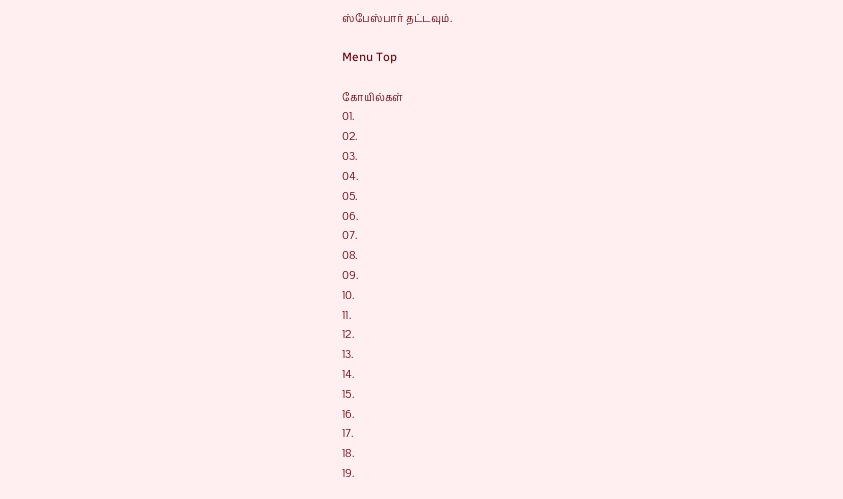ஸ்பேஸ்பார் தட்டவும்.

Menu Top

கோயில்கள்
01.
02.
03.
04.
05.
06.
07.
08.
09.
10.
11.
12.
13.
14.
15.
16.
17.
18.
19.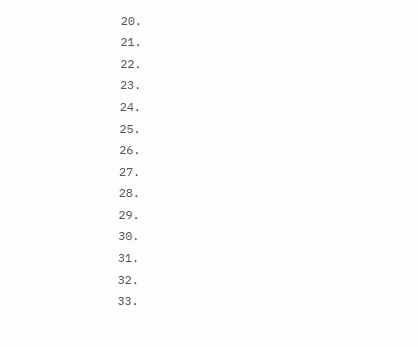20.
21.
22.
23.
24.
25.
26.
27.
28.
29.
30.
31.
32.
33.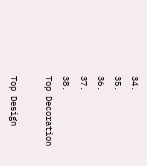34.
35.
36.
37.
38.
Top Decoration

Top Design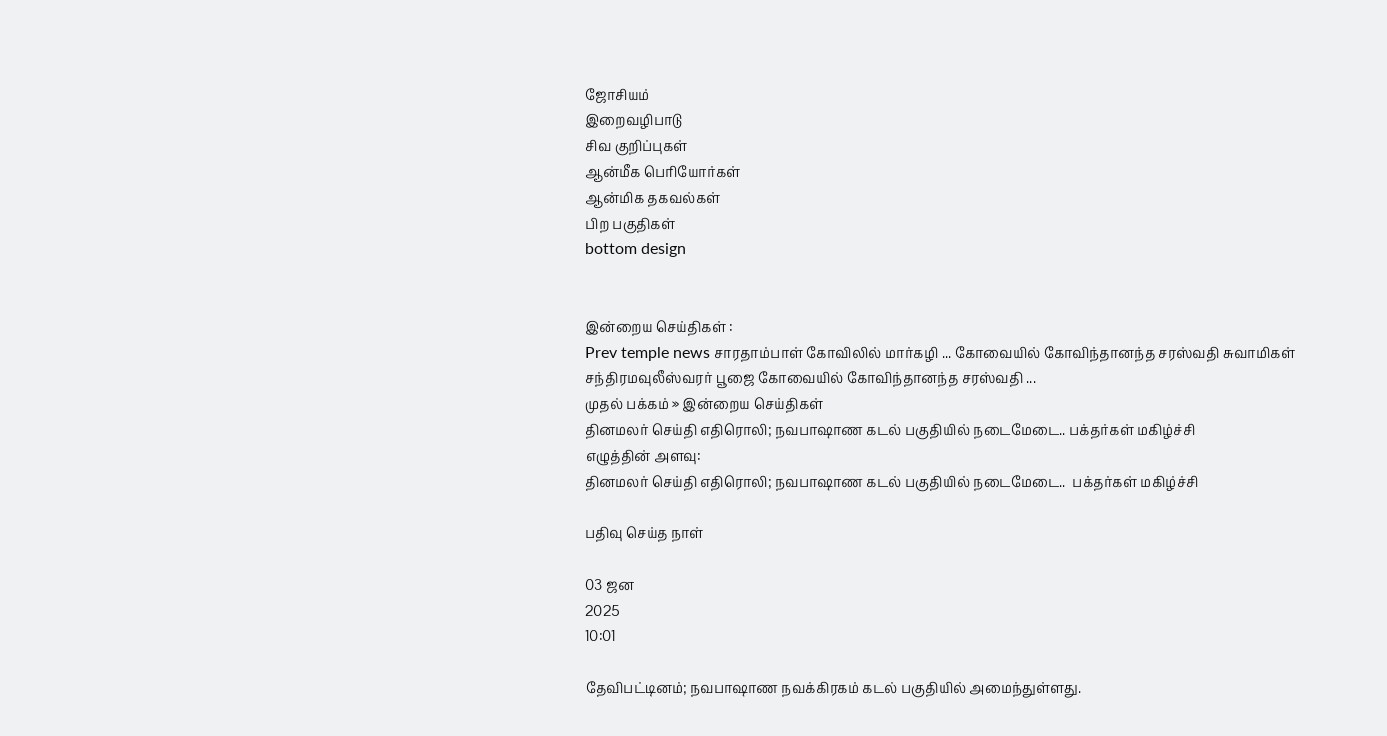ஜோசியம்
இறைவழிபாடு
சிவ குறிப்புகள்
ஆன்மீக பெரியோர்கள்
ஆன்மிக தகவல்கள்
பிற பகுதிகள்
bottom design


இன்றைய செய்திகள் :
Prev temple news சாரதாம்பாள் கோவிலில் மார்கழி ... கோவையில் கோவிந்தானந்த சரஸ்வதி சுவாமிகள் சந்திரமவுலீஸ்வரர் பூஜை கோவையில் கோவிந்தானந்த சரஸ்வதி ...
முதல் பக்கம் » இன்றைய செய்திகள்
தினமலர் செய்தி எதிரொலி; நவபாஷாண கடல் பகுதியில் நடைமேடை.. பக்தர்கள் மகிழ்ச்சி
எழுத்தின் அளவு:
தினமலர் செய்தி எதிரொலி; நவபாஷாண கடல் பகுதியில் நடைமேடை..  பக்தர்கள் மகிழ்ச்சி

பதிவு செய்த நாள்

03 ஜன
2025
10:01

தேவிபட்டினம்; நவபாஷாண நவக்கிரகம் கடல் பகுதியில் அமைந்துள்ளது.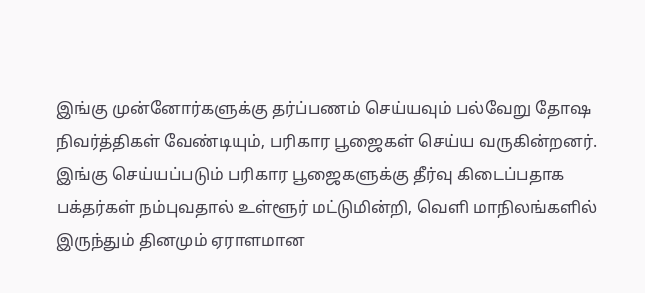இங்கு முன்னோர்களுக்கு தர்ப்பணம் செய்யவும் பல்வேறு தோஷ நிவர்த்திகள் வேண்டியும், பரிகார பூஜைகள் செய்ய வருகின்றனர். இங்கு செய்யப்படும் பரிகார பூஜைகளுக்கு தீர்வு கிடைப்பதாக பக்தர்கள் நம்புவதால் உள்ளூர் மட்டுமின்றி, வெளி மாநிலங்களில் இருந்தும் தினமும் ஏராளமான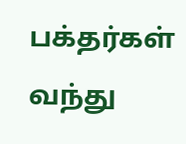பக்தர்கள் வந்து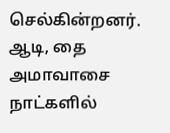செல்கின்றனர். ஆடி, தை அமாவாசை நாட்களில்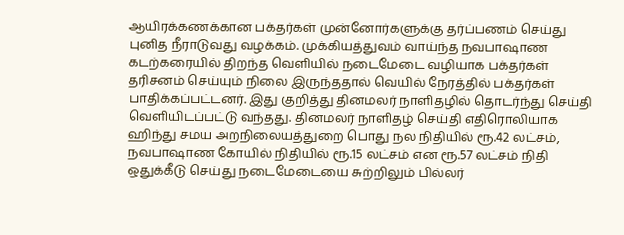ஆயிரக்கணக்கான பக்தர்கள் முன்னோர்களுக்கு தர்ப்பணம் செய்து புனித நீராடுவது வழக்கம். முக்கியத்துவம் வாய்ந்த நவபாஷாண கடற்கரையில் திறந்த வெளியில் நடைமேடை வழியாக பக்தர்கள் தரிசனம் செய்யும் நிலை இருந்ததால் வெயில் நேரத்தில் பக்தர்கள் பாதிக்கப்பட்டனர். இது குறித்து தினமலர் நாளிதழில் தொடர்ந்து செய்தி வெளியிடப்பட்டு வந்தது. தினமலர் நாளிதழ் செய்தி எதிரொலியாக ஹிந்து சமய அறநிலையத்துறை பொது நல நிதியில் ரூ.42 லட்சம், நவபாஷாண கோயில் நிதியில் ரூ.15 லட்சம் என ரூ.57 லட்சம் நிதி ஒதுக்கீடு செய்து நடைமேடையை சுற்றிலும் பில்லர்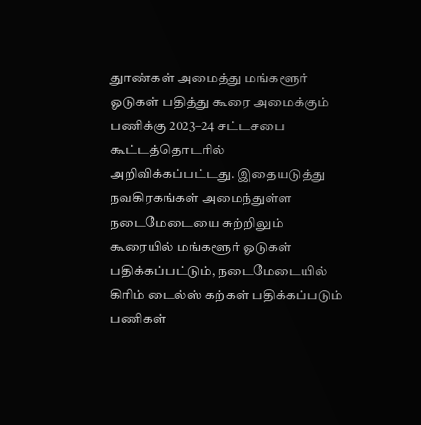துாண்கள் அமைத்து மங்களூர் ஓடுகள் பதித்து கூரை அமைக்கும் பணிக்கு 2023–24 சட்டசபை கூட்டத்தொடரில் அறிவிக்கப்பட்டது. இதையடுத்து நவகிரகங்கள் அமைந்துள்ள நடைமேடையை சுற்றிலும் கூரையில் மங்களூர் ஓடுகள் பதிக்கப்பட்டும், நடைமேடையில் கிரிம் டைல்ஸ் கற்கள் பதிக்கப்படும் பணிகள்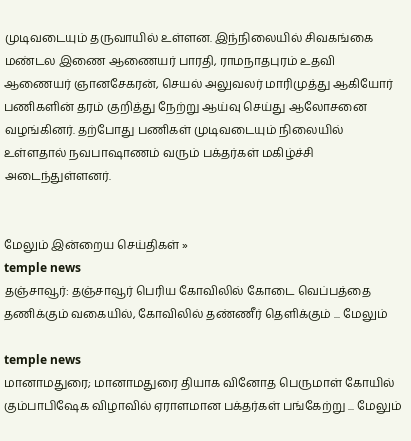முடிவடையும் தருவாயில் உள்ளன. இந்நிலையில் சிவகங்கை மண்டல இணை ஆணையர் பாரதி, ராமநாதபுரம் உதவி ஆணையர் ஞானசேகரன், செயல் அலுவலர் மாரிமுத்து ஆகியோர் பணிகளின் தரம் குறித்து நேற்று ஆய்வு செய்து ஆலோசனை வழங்கினர். தற்போது பணிகள் முடிவடையும் நிலையில் உள்ளதால் நவபாஷாணம் வரும் பக்தர்கள் மகிழ்ச்சி அடைந்துள்ளனர்.


மேலும் இன்றைய செய்திகள் »
temple news
தஞ்சாவூர்: தஞ்சாவூர் பெரிய கோவிலில் கோடை வெப்பத்தை தணிக்கும் வகையில், கோவிலில் தண்ணீர் தெளிக்கும் ... மேலும்

temple news
மானாமதுரை; மானாமதுரை தியாக வினோத பெருமாள் கோயில் கும்பாபிஷேக விழாவில் ஏராளமான பக்தர்கள் பங்கேற்று ... மேலும்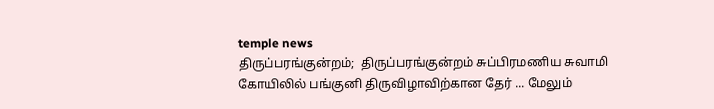temple news
திருப்பரங்குன்றம்;  திருப்பரங்குன்றம் சுப்பிரமணிய சுவாமி கோயிலில் பங்குனி திருவிழாவிற்கான தேர் ... மேலும்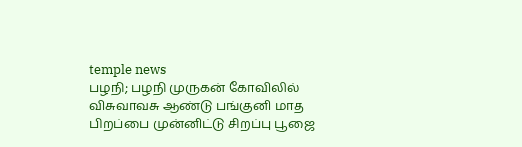temple news
பழநி; பழநி முருகன் கோவிலில் விசுவாவசு ஆண்டு பங்குனி மாத பிறப்பை முன்னிட்டு சிறப்பு பூஜை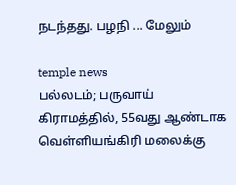நடந்தது. பழநி ... மேலும்

temple news
பல்லடம்; பருவாய் கிராமத்தில், 55வது ஆண்டாக வெள்ளியங்கிரி மலைக்கு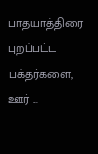பாதயாத்திரை புறப்பட்ட பக்தர்களை, ஊர் ...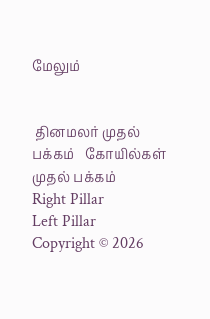மேலும்


 தினமலர் முதல் பக்கம்   கோயில்கள் முதல் பக்கம்
Right Pillar
Left Pillar
Copyright © 2026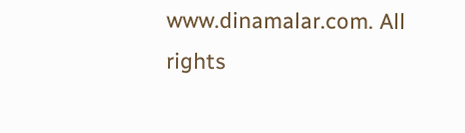www.dinamalar.com. All rights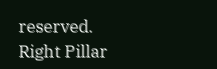reserved.
Right Pillar